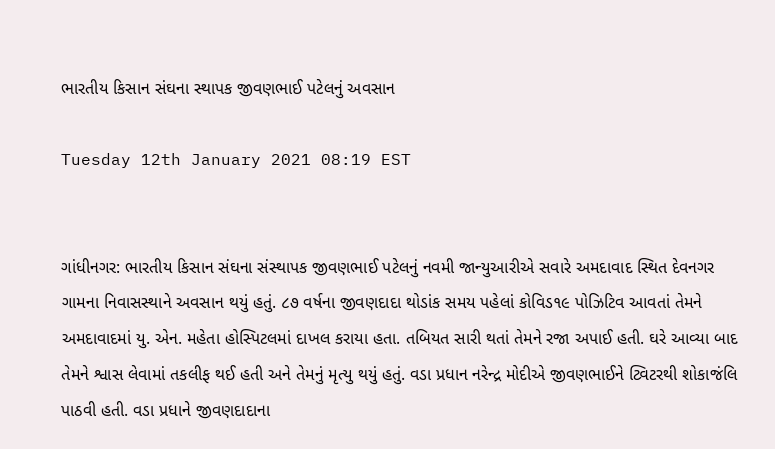ભારતીય કિસાન સંઘના સ્થાપક જીવણભાઈ પટેલનું અવસાન

Tuesday 12th January 2021 08:19 EST


ગાંધીનગર: ભારતીય કિસાન સંઘના સંસ્થાપક જીવણભાઈ પટેલનું નવમી જાન્યુઆરીએ સવારે અમદાવાદ સ્થિત દેવનગર ગામના નિવાસસ્થાને અવસાન થયું હતું. ૮૭ વર્ષના જીવણદાદા થોડાંક સમય પહેલાં કોવિડ૧૯ પોઝિટિવ આવતાં તેમને અમદાવાદમાં યુ. એન. મહેતા હોસ્પિટલમાં દાખલ કરાયા હતા. તબિયત સારી થતાં તેમને રજા અપાઈ હતી. ઘરે આવ્યા બાદ તેમને શ્વાસ લેવામાં તકલીફ થઈ હતી અને તેમનું મૃત્યુ થયું હતું. વડા પ્રધાન નરેન્દ્ર મોદીએ જીવણભાઈને ટ્વિટરથી શોકાજંલિ પાઠવી હતી. વડા પ્રધાને જીવણદાદાના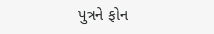પુત્રને ફોન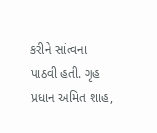કરીને સાંત્વના પાઠવી હતી. ગૃહ પ્રધાન અમિત શાહ,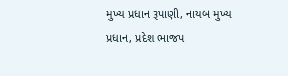મુખ્ય પ્રધાન રૂપાણી, નાયબ મુખ્ય પ્રધાન, પ્રદેશ ભાજપ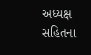અધ્યક્ષ સહિતના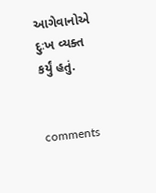આગેવાનોએ દુઃખ વ્યક્ત કર્યું હતું.


comments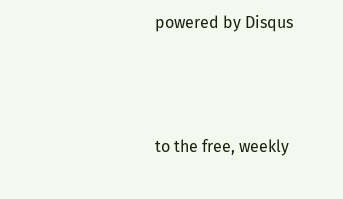powered by Disqus



to the free, weekly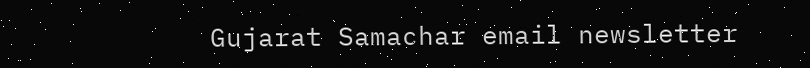Gujarat Samachar email newsletter